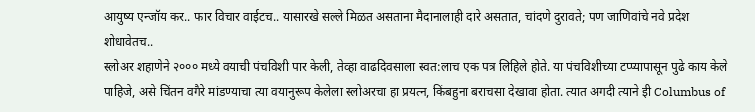आयुष्य एन्जॉय कर.. फार विचार वाईटच.. यासारखे सल्ले मिळत असताना मैदानालाही दारे असतात, चांदणे दुरावते; पण जाणिवांचे नवे प्रदेश शोधावेतच..
स्लोअर शहाणेने २००० मध्ये वयाची पंचविशी पार केली, तेव्हा वाढदिवसाला स्वत:लाच एक पत्र लिहिले होते. या पंचविशीच्या टप्प्यापासून पुढे काय केले पाहिजे, असे चिंतन वगैरे मांडण्याचा त्या वयानुरूप केलेला स्लोअरचा हा प्रयत्न, किंबहुना बराचसा देखावा होता. त्यात अगदी त्याने इी Columbus of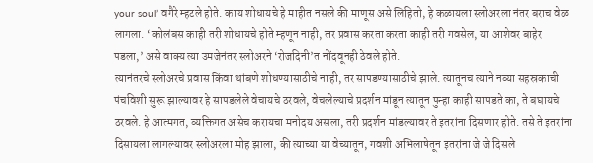your soul’ वगैरे म्हटले होते. काय शोधायचे हे माहीत नसले की माणूस असे लिहितो, हे कळायला स्लोअरला नंतर बराच वेळ लागला. ‘कोलंबस काही तरी शोधायचे होते म्हणून नाही, तर प्रवास करता करता काही तरी गवसेल, या आशेवर बाहेर पडला,’ असे वाक्य त्या उमजेनंतर स्लोअरने ‘रोजदिनी’त नोंदवूनही ठेवले होते.
त्यानंतरचे स्लोअरचे प्रवास किंवा थांबणे शोधण्यासाठीचे नाही, तर सापडण्यासाठीचे झाले. त्यातूनच त्याने नव्या सहस्रकाची पंचविशी सुरू झाल्यावर हे सापडलेले वेचायचे ठरवले, वेचलेल्याचे प्रदर्शन मांडून त्यातून पुन्हा काही सापडते का, ते बघायचे ठरवले. हे आत्मगत, व्यक्तिगत असेच करायचा मनोदय असला, तरी प्रदर्शन मांडल्यावर ते इतरांना दिसणार होते. तसे ते इतरांना दिसायला लागल्यावर स्लोअरला मोह झाला, की त्याच्या या वेच्यातून, गवशी अभिलाषेतून इतरांना जे जे दिसले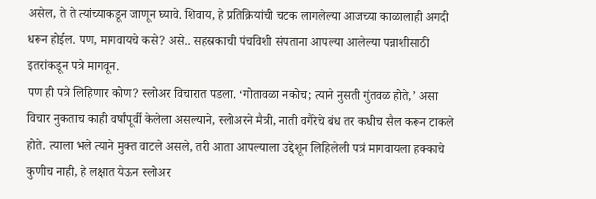असेल, ते ते त्यांच्याकडून जाणून घ्यावे. शिवाय, हे प्रतिक्रियांची चटक लागलेल्या आजच्या काळालाही अगदी धरून होईल. पण, मागवायचे कसे? असे.. सहस्रकाची पंचविशी संपताना आपल्या आलेल्या पन्नाशीसाठी इतरांकडून पत्रे मागवून.
पण ही पत्रे लिहिणार कोण? स्लोअर विचारात पडला. ‘गोतावळा नकोच; त्याने नुसती गुंतवळ होते,’ असा विचार नुकताच काही वर्षांपूर्वी केलेला असल्याने, स्लोअरने मैत्री, नाती वगैरेचे बंध तर कधीच सैल करून टाकले होते. त्याला भले त्याने मुक्त वाटले असले, तरी आता आपल्याला उद्देशून लिहिलेली पत्रं मागवायला हक्काचे कुणीच नाही, हे लक्षात येऊन स्लोअर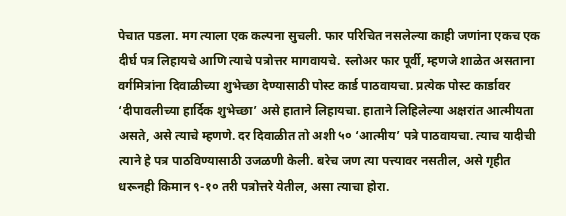पेचात पडला. मग त्याला एक कल्पना सुचली. फार परिचित नसलेल्या काही जणांना एकच एक दीर्घ पत्र लिहायचे आणि त्याचे पत्रोत्तर मागवायचे. स्लोअर फार पूर्वी, म्हणजे शाळेत असताना वर्गमित्रांना दिवाळीच्या शुभेच्छा देण्यासाठी पोस्ट कार्ड पाठवायचा. प्रत्येक पोस्ट कार्डावर ‘दीपावलीच्या हार्दिक शुभेच्छा’ असे हाताने लिहायचा. हाताने लिहिलेल्या अक्षरांत आत्मीयता असते, असे त्याचे म्हणणे. दर दिवाळीत तो अशी ५० ‘आत्मीय’ पत्रे पाठवायचा. त्याच यादीची त्याने हे पत्र पाठविण्यासाठी उजळणी केली. बरेच जण त्या पत्त्यावर नसतील, असे गृहीत धरूनही किमान ९-१० तरी पत्रोत्तरे येतील, असा त्याचा होरा.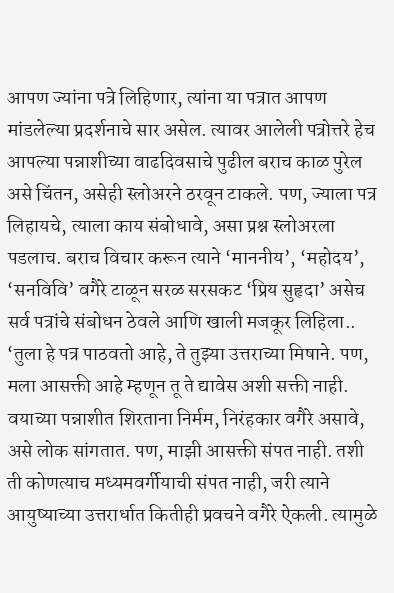आपण ज्यांना पत्रे लिहिणार, त्यांना या पत्रात आपण मांडलेल्या प्रदर्शनाचे सार असेल. त्यावर आलेली पत्रोत्तरे हेच आपल्या पन्नाशीच्या वाढदिवसाचे पुढील बराच काळ पुरेल असे चिंतन, असेही स्लोअरने ठरवून टाकले. पण, ज्याला पत्र लिहायचे, त्याला काय संबोधावे, असा प्रश्न स्लोअरला पडलाच. बराच विचार करून त्याने ‘माननीय’, ‘महोदय’, ‘सनविवि’ वगैरे टाळून सरळ सरसकट ‘प्रिय सुहृदा’ असेच सर्व पत्रांचे संबोधन ठेवले आणि खाली मजकूर लिहिला..
‘तुला हे पत्र पाठवतो आहे, ते तुझ्या उत्तराच्या मिषाने. पण, मला आसक्ती आहे म्हणून तू ते द्यावेस अशी सक्ती नाही. वयाच्या पन्नाशीत शिरताना निर्मम, निरंहकार वगैरे असावे, असे लोक सांगतात. पण, माझी आसक्ती संपत नाही. तशी ती कोणत्याच मध्यमवर्गीयाची संपत नाही, जरी त्याने आयुष्याच्या उत्तरार्धात कितीही प्रवचने वगैरे ऐकली. त्यामुळे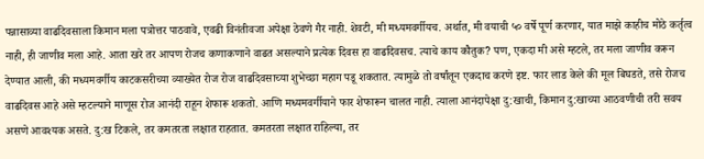पन्नासाव्या वाढदिवसाला किमान मला पत्रोत्तर पाठवावे, एवढी विनंतीवजा अपेक्षा ठेवणे गैर नाही. शेवटी, मी मध्यमवर्गीयच. अर्थात, मी वयाची ५० वर्षे पूर्ण करणार, यात माझे काहीच मोठे कर्तृत्व नाही, ही जाणीव मला आहे. आता खरे तर आपण रोजच कणाकणाने वाढत असल्याने प्रत्येक दिवस हा वाढदिवसच. त्याचे काय कौतुक? पण, एकदा मी असे म्हटले, तर मला जाणीव करून देण्यात आली, की मध्यमवर्गीय काटकसरीच्या व्याख्येत रोज रोज वाढदिवसाच्या शुभेच्छा महाग पडू शकतात. त्यामुळे तो वर्षांतून एकदाच करणे इष्ट. फार लाड केले की मूल बिघडते, तसे रोजच वाढदिवस आहे असे म्हटल्याने माणूस रोज आनंदी राहून शेफारू शकतो. आणि मध्यमवर्गीयाने फार शेफारून चालत नाही. त्याला आनंदापेक्षा दु:खाची, किमान दु:खाच्या आठवणीची तरी सवय असणे आवश्यक असते. दु:ख टिकले, तर कमतरता लक्षात राहतात. कमतरता लक्षात राहिल्या, तर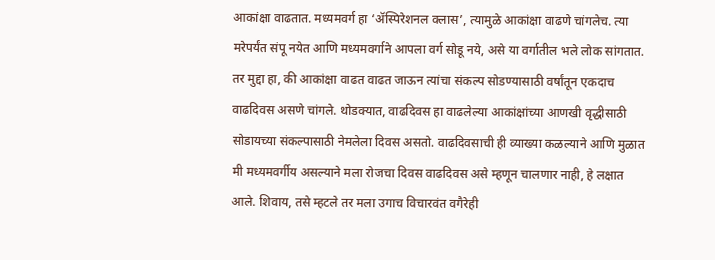आकांक्षा वाढतात. मध्यमवर्ग हा ‘ॲस्पिरेशनल क्लास’, त्यामुळे आकांक्षा वाढणे चांगलेच. त्या मरेपर्यंत संपू नयेत आणि मध्यमवर्गाने आपला वर्ग सोडू नये, असे या वर्गातील भले लोक सांगतात. तर मुद्दा हा, की आकांक्षा वाढत वाढत जाऊन त्यांचा संकल्प सोडण्यासाठी वर्षांतून एकदाच वाढदिवस असणे चांगले. थोडक्यात, वाढदिवस हा वाढलेल्या आकांक्षांच्या आणखी वृद्धीसाठी सोडायच्या संकल्पासाठी नेमलेला दिवस असतो. वाढदिवसाची ही व्याख्या कळल्याने आणि मुळात मी मध्यमवर्गीय असल्याने मला रोजचा दिवस वाढदिवस असे म्हणून चालणार नाही, हे लक्षात आले. शिवाय, तसे म्हटले तर मला उगाच विचारवंत वगैरेही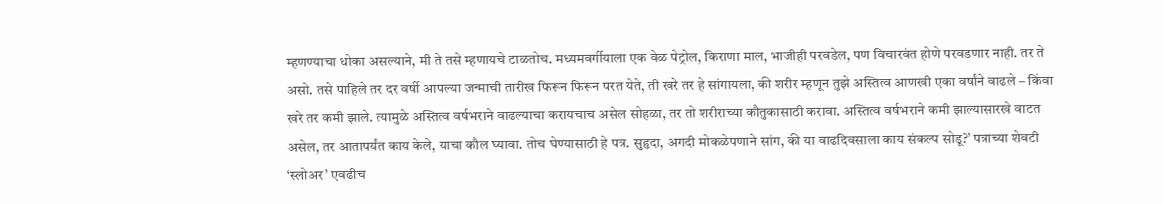म्हणण्याचा धोका असल्याने, मी ते तसे म्हणायचे टाळतोच. मध्यमवर्गीयाला एक वेळ पेट्रोल, किराणा माल, भाजीही परवडेल, पण विचारवंत होणे परवडणार नाही. तर ते असो. तसे पाहिले तर दर वर्षी आपल्या जन्माची तारीख फिरून फिरून परत येते, ती खरे तर हे सांगायला, की शरीर म्हणून तुझे अस्तित्व आणखी एका वर्षांने वाढले – किंवा खरे तर कमी झाले. त्यामुळे अस्तित्व वर्षभराने वाढल्याचा करायचाच असेल सोहळा, तर तो शरीराच्या कौतुकासाठी करावा. अस्तित्व वर्षभराने कमी झाल्यासारखे वाटत असेल, तर आतापर्यंत काय केले, याचा कौल घ्यावा. तोच घेण्यासाठी हे पत्र. सुहृदा, अगदी मोकळेपणाने सांग, की या वाढदिवसाला काय संकल्प सोडू?’ पत्राच्या शेवटी ‘स्लोअर’ एवढीच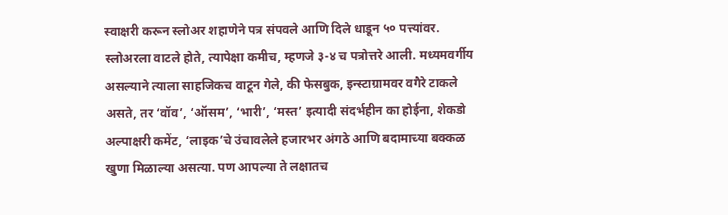स्वाक्षरी करून स्लोअर शहाणेने पत्र संपवले आणि दिले धाडून ५० पत्त्यांवर.
स्लोअरला वाटले होते, त्यापेक्षा कमीच, म्हणजे ३-४ च पत्रोत्तरे आली. मध्यमवर्गीय असल्याने त्याला साहजिकच वाटून गेले, की फेसबुक, इन्स्टाग्रामवर वगैरे टाकले असते, तर ‘वॉव’, ‘ऑसम’, ‘भारी’, ‘मस्त’ इत्यादी संदर्भहीन का होईना, शेकडो अल्पाक्षरी कमेंट, ‘लाइक’चे उंचावलेले हजारभर अंगठे आणि बदामाच्या बक्कळ खुणा मिळाल्या असत्या. पण आपल्या ते लक्षातच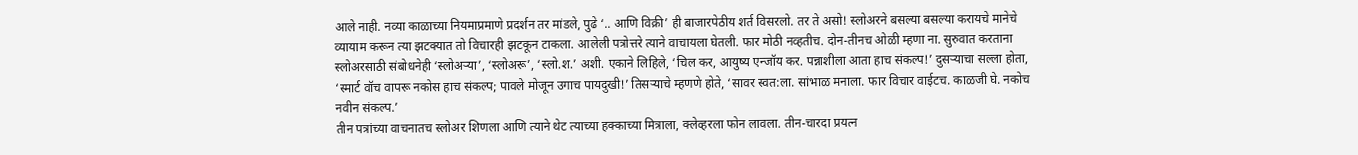आले नाही. नव्या काळाच्या नियमाप्रमाणे प्रदर्शन तर मांडले, पुढे ‘.. आणि विक्री’ ही बाजारपेठीय शर्त विसरलो. तर ते असो! स्लोअरने बसल्या बसल्या करायचे मानेचे व्यायाम करून त्या झटक्यात तो विचारही झटकून टाकला. आलेली पत्रोत्तरे त्याने वाचायला घेतली. फार मोठी नव्हतीच. दोन-तीनच ओळी म्हणा ना. सुरुवात करताना स्लोअरसाठी संबोधनेही ‘स्लोअऱ्या’, ‘स्लोअरू’, ‘स्लो.श.’ अशी. एकाने लिहिले, ‘चिल कर, आयुष्य एन्जॉय कर. पन्नाशीला आता हाच संकल्प!’ दुसऱ्याचा सल्ला होता, ‘स्मार्ट वॉच वापरू नकोस हाच संकल्प; पावले मोजून उगाच पायदुखी!’ तिसऱ्याचे म्हणणे होते, ‘सावर स्वत:ला. सांभाळ मनाला. फार विचार वाईटच. काळजी घे. नकोच नवीन संकल्प.’
तीन पत्रांच्या वाचनातच स्लोअर शिणला आणि त्याने थेट त्याच्या हक्काच्या मित्राला, क्लेव्हरला फोन लावला. तीन-चारदा प्रयत्न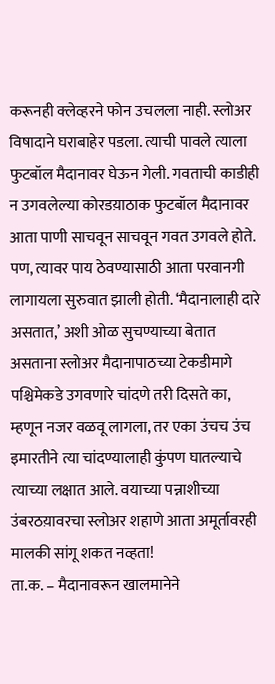करूनही क्लेव्हरने फोन उचलला नाही. स्लोअर विषादाने घराबाहेर पडला. त्याची पावले त्याला फुटबॉल मैदानावर घेऊन गेली. गवताची काडीही न उगवलेल्या कोरडय़ाठाक फुटबॉल मैदानावर आता पाणी साचवून साचवून गवत उगवले होते. पण, त्यावर पाय ठेवण्यासाठी आता परवानगी लागायला सुरुवात झाली होती. ‘मैदानालाही दारे असतात,’ अशी ओळ सुचण्याच्या बेतात असताना स्लोअर मैदानापाठच्या टेकडीमागे पश्चिमेकडे उगवणारे चांदणे तरी दिसते का, म्हणून नजर वळवू लागला, तर एका उंचच उंच इमारतीने त्या चांदण्यालाही कुंपण घातल्याचे त्याच्या लक्षात आले. वयाच्या पन्नाशीच्या उंबरठय़ावरचा स्लोअर शहाणे आता अमूर्तावरही मालकी सांगू शकत नव्हता!
ता.क. – मैदानावरून खालमानेने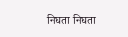निघता निघता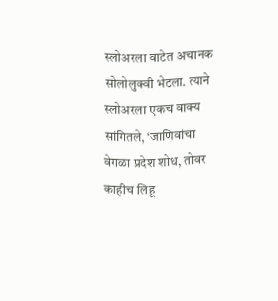स्लोअरला वाटेत अचानक सोलोलुक्वी भेटला. त्याने स्लोअरला एकच वाक्य सांगितले, ‘जाणिवांचा वेगळा प्रदेश शोध, तोवर काहीच लिहू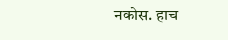नकोस. हाच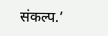संकल्प.’